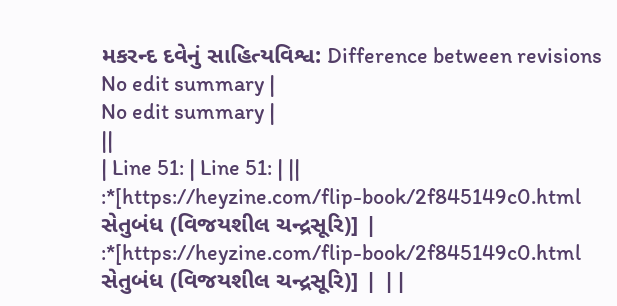મકરન્દ દવેનું સાહિત્યવિશ્વ: Difference between revisions
No edit summary |
No edit summary |
||
| Line 51: | Line 51: | ||
:*[https://heyzine.com/flip-book/2f845149c0.html સેતુબંધ (વિજયશીલ ચન્દ્રસૂરિ)] | :*[https://heyzine.com/flip-book/2f845149c0.html સેતુબંધ (વિજયશીલ ચન્દ્રસૂરિ)] | ||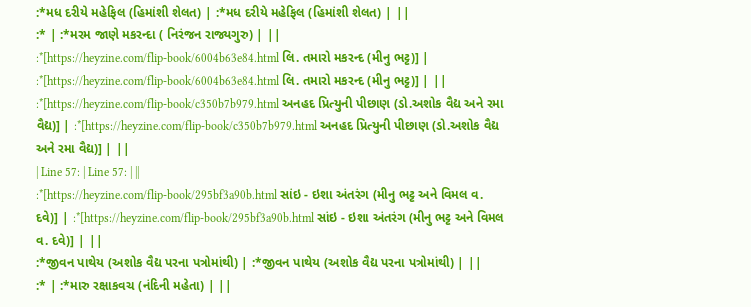:*મધ દરીયે મહેફિલ (હિમાંશી શેલત) | :*મધ દરીયે મહેફિલ (હિમાંશી શેલત) | ||
:* | :*મરમ જાણે મકરન્દા ( નિરંજન રાજ્યગુરુ) | ||
:*[https://heyzine.com/flip-book/6004b63e84.html લિ. તમારો મકરન્દ (મીનુ ભટ્ટ)] | :*[https://heyzine.com/flip-book/6004b63e84.html લિ. તમારો મકરન્દ (મીનુ ભટ્ટ)] | ||
:*[https://heyzine.com/flip-book/c350b7b979.html અનહદ પ્રિત્યુની પીછાણ (ડો.અશોક વૈદ્ય અને રમા વૈદ્ય)] | :*[https://heyzine.com/flip-book/c350b7b979.html અનહદ પ્રિત્યુની પીછાણ (ડો.અશોક વૈદ્ય અને રમા વૈદ્ય)] | ||
| Line 57: | Line 57: | ||
:*[https://heyzine.com/flip-book/295bf3a90b.html સાંઇ - ઇશા અંતરંગ (મીનુ ભટ્ટ અને વિમલ વ. દવે)] | :*[https://heyzine.com/flip-book/295bf3a90b.html સાંઇ - ઇશા અંતરંગ (મીનુ ભટ્ટ અને વિમલ વ. દવે)] | ||
:*જીવન પાથેય (અશોક વૈદ્ય પરના પત્રોમાંથી) | :*જીવન પાથેય (અશોક વૈદ્ય પરના પત્રોમાંથી) | ||
:* | :*મારુ રક્ષાકવચ (નંદિની મહેતા) | ||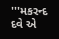'''મકરન્દ દવે એ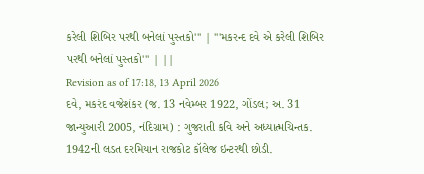કરેલી શિબિર પરથી બનેલાં પુસ્તકો''' | '''મકરન્દ દવે એ કરેલી શિબિર પરથી બનેલાં પુસ્તકો''' | ||
Revision as of 17:18, 13 April 2026
દવે, મકરંદ વજેશંકર (જ. 13 નવેમ્બર 1922, ગોંડલ; અ. 31 જાન્યુઆરી 2005, નંદિગ્રામ) : ગુજરાતી કવિ અને અધ્યાત્મચિન્તક. 1942ની લડત દરમિયાન રાજકોટ કૉલેજ ઇન્ટરથી છોડી.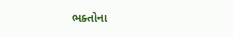ભક્તોના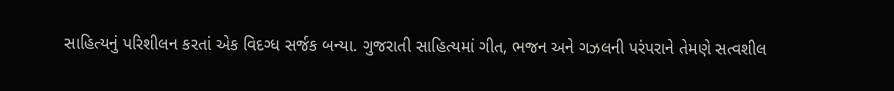સાહિત્યનું પરિશીલન કરતાં એક વિદગ્ધ સર્જક બન્યા. ગુજરાતી સાહિત્યમાં ગીત, ભજન અને ગઝલની પરંપરાને તેમણે સત્વશીલ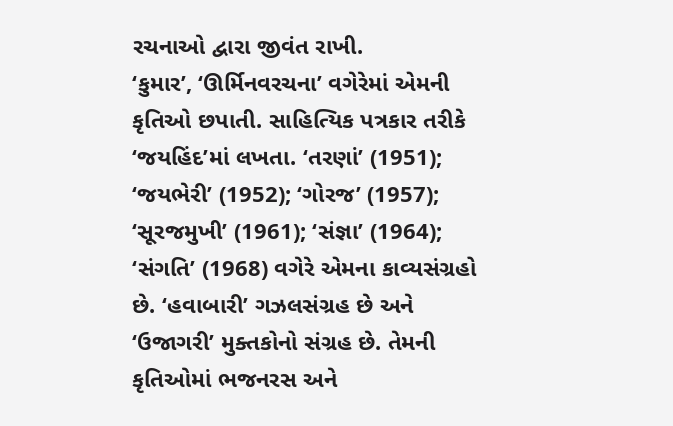રચનાઓ દ્વારા જીવંત રાખી.
‘કુમાર’, ‘ઊર્મિનવરચના’ વગેરેમાં એમની કૃતિઓ છપાતી. સાહિત્યિક પત્રકાર તરીકે ‘જયહિંદ’માં લખતા. ‘તરણાં’ (1951); ‘જયભેરી’ (1952); ‘ગોરજ’ (1957); ‘સૂરજમુખી’ (1961); ‘સંજ્ઞા’ (1964); ‘સંગતિ’ (1968) વગેરે એમના કાવ્યસંગ્રહો છે. ‘હવાબારી’ ગઝલસંગ્રહ છે અને ‘ઉજાગરી’ મુક્તકોનો સંગ્રહ છે. તેમની કૃતિઓમાં ભજનરસ અને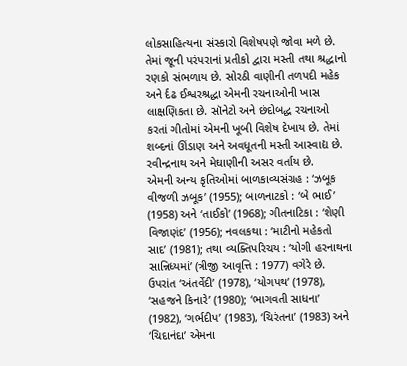લોકસાહિત્યના સંસ્કારો વિશેષપણે જોવા મળે છે. તેમાં જૂની પરંપરાનાં પ્રતીકો દ્વારા મસ્તી તથા શ્રદ્ધાનો રણકો સંભળાય છે. સોરઠી વાણીની તળપદી મહેક અને ર્દઢ ઈશ્વરશ્રદ્ધા એમની રચનાઓની ખાસ લાક્ષણિકતા છે. સૉનેટો અને છંદોબદ્ધ રચનાઓ કરતાં ગીતોમાં એમની ખૂબી વિશેષ દેખાય છે. તેમાં શબ્દનાં ઊંડાણ અને અવધૂતની મસ્તી આસ્વાદ્ય છે. રવીન્દ્રનાથ અને મેઘાણીની અસર વર્તાય છે.
એમની અન્ય કૃતિઓમાં બાળકાવ્યસંગ્રહ : ‘ઝબૂક વીજળી ઝબૂક’ (1955); બાળનાટકો : ‘બે ભાઈ’ (1958) અને ‘તાઈકો’ (1968); ગીતનાટિકા : ‘શેણી વિજાણંદ’ (1956); નવલકથા : ‘માટીનો મહેકતો સાદ’ (1981); તથા વ્યક્તિપરિચય : ‘યોગી હરનાથના સાન્નિધ્યમાં’ (ત્રીજી આવૃત્તિ : 1977) વગેરે છે. ઉપરાંત ‘અંતર્વેદી’ (1978), ‘યોગપથ’ (1978), ‘સહજને કિનારે’ (1980); ‘ભાગવતી સાધના’ (1982), ‘ગર્ભદીપ’ (1983), ‘ચિરંતના’ (1983) અને ‘ચિદાનંદા’ એમના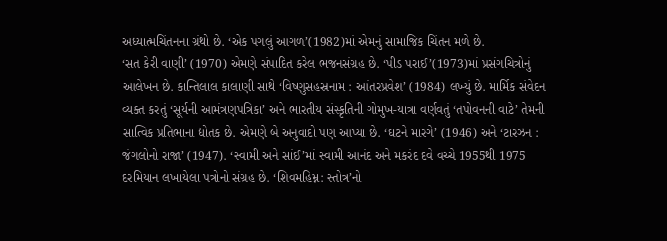અધ્યાત્મચિંતનના ગ્રંથો છે. ‘એક પગલું આગળ’(1982)માં એમનું સામાજિક ચિંતન મળે છે.
‘સત કેરી વાણી’ (1970) એમણે સંપાદિત કરેલ ભજનસંગ્રહ છે. ‘પીડ પરાઈ’(1973)માં પ્રસંગચિત્રોનું આલેખન છે. કાન્તિલાલ કાલાણી સાથે ‘વિષ્ણુસહસ્રનામ : આંતરપ્રવેશ’ (1984) લખ્યું છે. માર્મિક સંવેદન વ્યક્ત કરતું ‘સૂર્યની આમંત્રણપત્રિકા’ અને ભારતીય સંસ્કૃતિની ગોમુખ-યાત્રા વર્ણવતું ‘તપોવનની વાટે’ તેમની સાત્વિક પ્રતિભાના દ્યોતક છે. એમણે બે અનુવાદો પણ આપ્યા છે. ‘ઘટને મારગે’ (1946) અને ‘ટારઝન : જંગલોનો રાજા’ (1947). ‘સ્વામી અને સાંઈ’માં સ્વામી આનંદ અને મકરંદ દવે વચ્ચે 1955થી 1975 દરમિયાન લખાયેલા પત્રોનો સંગ્રહ છે. ‘શિવમહિમ્ન: સ્તોત્ર’નો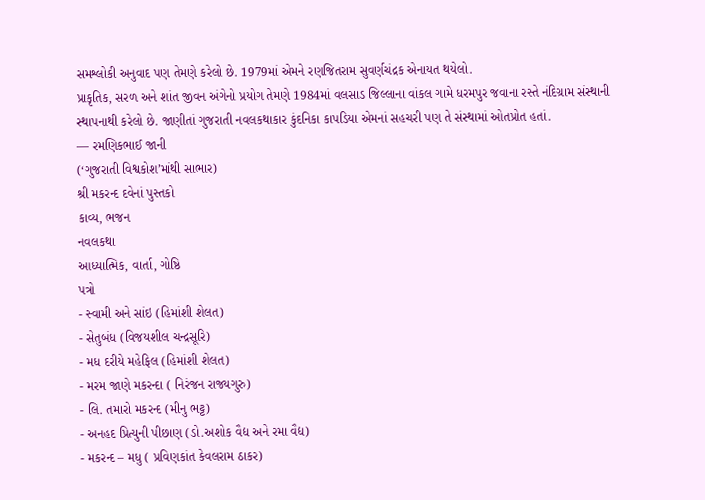સમશ્લોકી અનુવાદ પણ તેમણે કરેલો છે. 1979માં એમને રણજિતરામ સુવર્ણચંદ્રક એનાયત થયેલો.
પ્રાકૃતિક, સરળ અને શાંત જીવન અંગેનો પ્રયોગ તેમણે 1984માં વલસાડ જિલ્લાના વાંકલ ગામે ધરમપુર જવાના રસ્તે નંદિગ્રામ સંસ્થાની સ્થાપનાથી કરેલો છે. જાણીતાં ગુજરાતી નવલકથાકાર કુંદનિકા કાપડિયા એમનાં સહચરી પણ તે સંસ્થામાં ઓતપ્રોત હતાં.
— રમણિકભાઈ જાની
(‘ગુજરાતી વિશ્વકોશ’માંથી સાભાર)
શ્રી મકરન્દ દવેનાં પુસ્તકો
કાવ્ય, ભજન
નવલકથા
આધ્યાત્મિક, વાર્તા, ગોષ્ઠિ
પત્રો
- સ્વામી અને સાંઇ (હિમાંશી શેલત)
- સેતુબંધ (વિજયશીલ ચન્દ્રસૂરિ)
- મધ દરીયે મહેફિલ (હિમાંશી શેલત)
- મરમ જાણે મકરન્દા ( નિરંજન રાજ્યગુરુ)
- લિ. તમારો મકરન્દ (મીનુ ભટ્ટ)
- અનહદ પ્રિત્યુની પીછાણ (ડો.અશોક વૈદ્ય અને રમા વૈદ્ય)
- મકરન્દ – મધુ ( પ્રવિણકાંત કેવલરામ ઠાકર)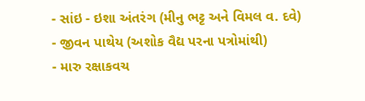- સાંઇ - ઇશા અંતરંગ (મીનુ ભટ્ટ અને વિમલ વ. દવે)
- જીવન પાથેય (અશોક વૈદ્ય પરના પત્રોમાંથી)
- મારુ રક્ષાકવચ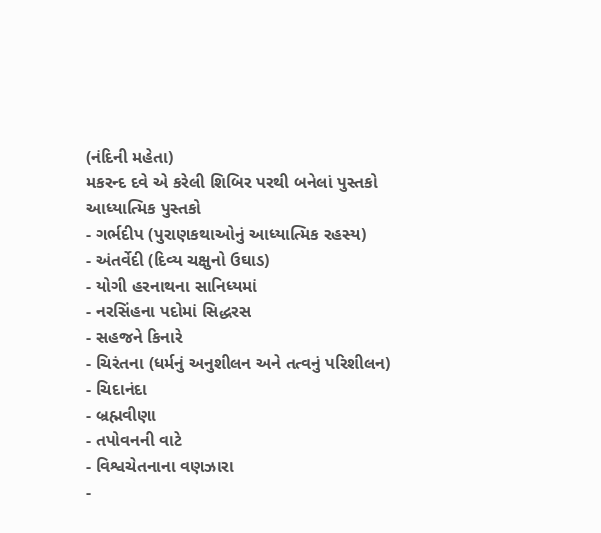(નંદિની મહેતા)
મકરન્દ દવે એ કરેલી શિબિર પરથી બનેલાં પુસ્તકો
આધ્યાત્મિક પુસ્તકો
- ગર્ભદીપ (પુરાણકથાઓનું આધ્યાત્મિક રહસ્ય)
- અંતર્વેદી (દિવ્ય ચક્ષુનો ઉઘાડ)
- યોગી હરનાથના સાનિધ્યમાં
- નરસિંહના પદોમાં સિદ્ધરસ
- સહજને કિનારે
- ચિરંતના (ધર્મનું અનુશીલન અને તત્વનું પરિશીલન)
- ચિદાનંદા
- બ્રહ્મવીણા
- તપોવનની વાટે
- વિશ્વચેતનાના વણઝારા
-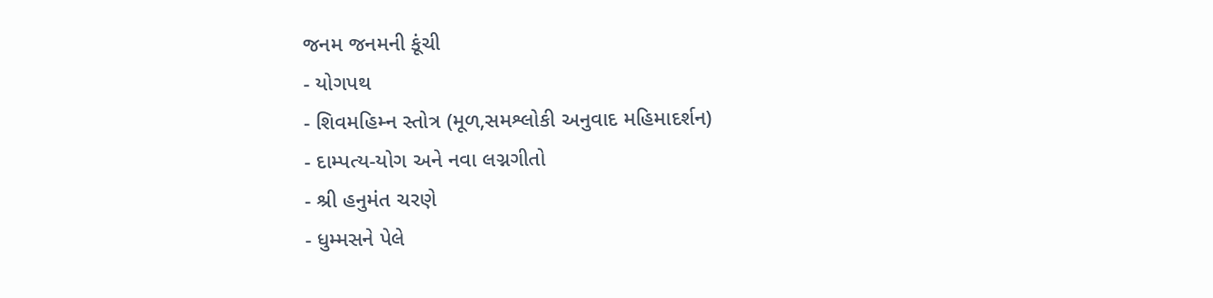જનમ જનમની કૂંચી
- યોગપથ
- શિવમહિમ્ન સ્તોત્ર (મૂળ,સમશ્લોકી અનુવાદ મહિમાદર્શન)
- દામ્પત્ય-યોગ અને નવા લગ્નગીતો
- શ્રી હનુમંત ચરણે
- ધુમ્મસને પેલે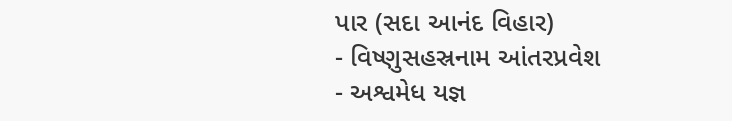પાર (સદા આનંદ વિહાર)
- વિષ્ણુસહસ્રનામ આંતરપ્રવેશ
- અશ્વમેધ યજ્ઞ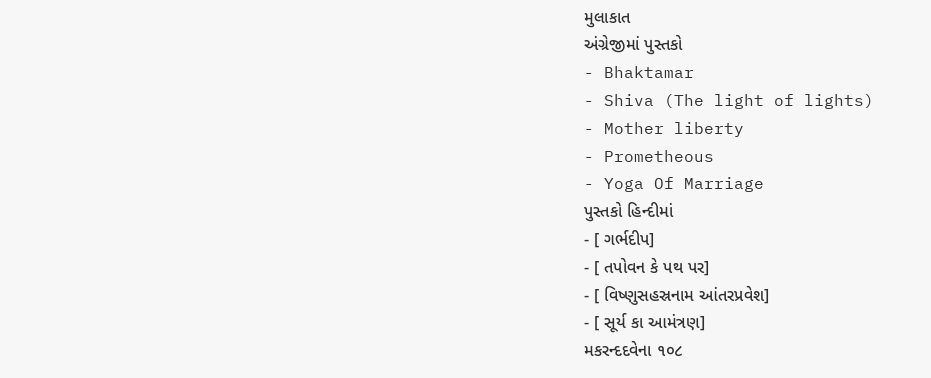મુલાકાત
અંગ્રેજીમાં પુસ્તકો
- Bhaktamar
- Shiva (The light of lights)
- Mother liberty
- Prometheous
- Yoga Of Marriage
પુસ્તકો હિન્દીમાં
- [ ગર્ભદીપ]
- [ તપોવન કે પથ પર]
- [ વિષ્ણુસહસ્રનામ આંતરપ્રવેશ]
- [ સૂર્ય કા આમંત્રણ]
મકરન્દદવેના ૧૦૮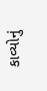કાવ્યોનું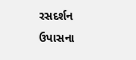રસદર્શન
ઉપાસના